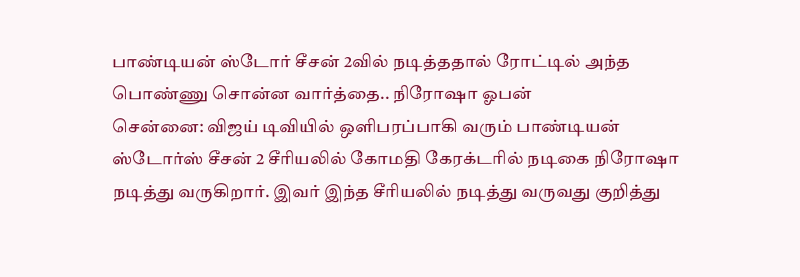பாண்டியன் ஸ்டோர் சீசன் 2வில் நடித்ததால் ரோட்டில் அந்த பொண்ணு சொன்ன வார்த்தை.. நிரோஷா ஓபன்
சென்னை: விஜய் டிவியில் ஒளிபரப்பாகி வரும் பாண்டியன் ஸ்டோர்ஸ் சீசன் 2 சீரியலில் கோமதி கேரக்டரில் நடிகை நிரோஷா நடித்து வருகிறார். இவர் இந்த சீரியலில் நடித்து வருவது குறித்து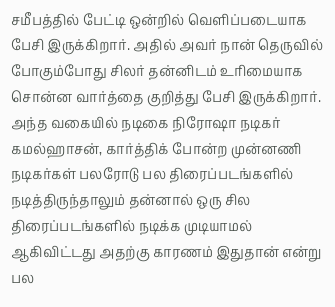சமீபத்தில் பேட்டி ஒன்றில் வெளிப்படையாக பேசி இருக்கிறார். அதில் அவர் நான் தெருவில் போகும்போது சிலர் தன்னிடம் உரிமையாக சொன்ன வார்த்தை குறித்து பேசி இருக்கிறார்.
அந்த வகையில் நடிகை நிரோஷா நடிகர் கமல்ஹாசன், கார்த்திக் போன்ற முன்னணி நடிகர்கள் பலரோடு பல திரைப்படங்களில் நடித்திருந்தாலும் தன்னால் ஒரு சில திரைப்படங்களில் நடிக்க முடியாமல் ஆகிவிட்டது அதற்கு காரணம் இதுதான் என்று பல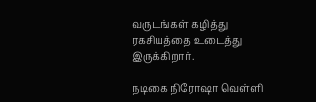வருடங்கள் கழித்து ரகசியத்தை உடைத்து இருக்கிறார்.

நடிகை நிரோஷா வெள்ளி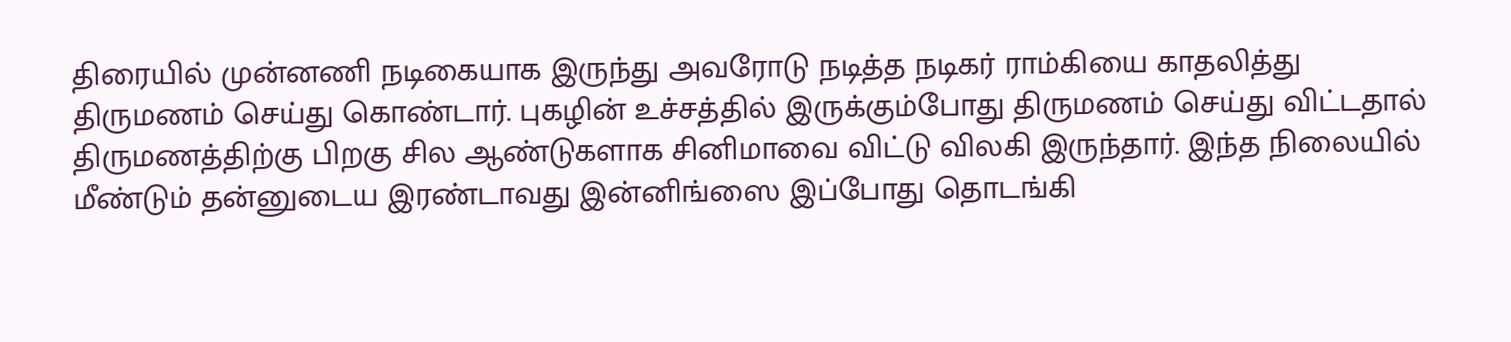திரையில் முன்னணி நடிகையாக இருந்து அவரோடு நடித்த நடிகர் ராம்கியை காதலித்து திருமணம் செய்து கொண்டார். புகழின் உச்சத்தில் இருக்கும்போது திருமணம் செய்து விட்டதால் திருமணத்திற்கு பிறகு சில ஆண்டுகளாக சினிமாவை விட்டு விலகி இருந்தார். இந்த நிலையில் மீண்டும் தன்னுடைய இரண்டாவது இன்னிங்ஸை இப்போது தொடங்கி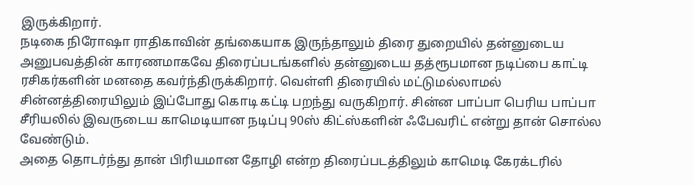இருக்கிறார்.
நடிகை நிரோஷா ராதிகாவின் தங்கையாக இருந்தாலும் திரை துறையில் தன்னுடைய அனுபவத்தின் காரணமாகவே திரைப்படங்களில் தன்னுடைய தத்ரூபமான நடிப்பை காட்டி ரசிகர்களின் மனதை கவர்ந்திருக்கிறார். வெள்ளி திரையில் மட்டுமல்லாமல் சின்னத்திரையிலும் இப்போது கொடி கட்டி பறந்து வருகிறார். சின்ன பாப்பா பெரிய பாப்பா சீரியலில் இவருடைய காமெடியான நடிப்பு 90ஸ் கிட்ஸ்களின் ஃபேவரிட் என்று தான் சொல்ல வேண்டும்.
அதை தொடர்ந்து தான் பிரியமான தோழி என்ற திரைப்படத்திலும் காமெடி கேரக்டரில்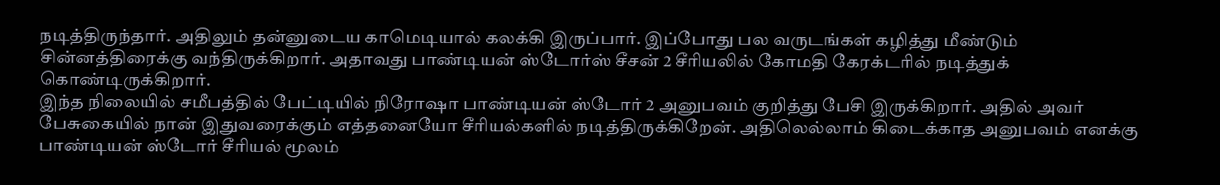நடித்திருந்தார். அதிலும் தன்னுடைய காமெடியால் கலக்கி இருப்பார். இப்போது பல வருடங்கள் கழித்து மீண்டும் சின்னத்திரைக்கு வந்திருக்கிறார். அதாவது பாண்டியன் ஸ்டோர்ஸ் சீசன் 2 சீரியலில் கோமதி கேரக்டரில் நடித்துக் கொண்டிருக்கிறார்.
இந்த நிலையில் சமீபத்தில் பேட்டியில் நிரோஷா பாண்டியன் ஸ்டோர் 2 அனுபவம் குறித்து பேசி இருக்கிறார். அதில் அவர் பேசுகையில் நான் இதுவரைக்கும் எத்தனையோ சீரியல்களில் நடித்திருக்கிறேன். அதிலெல்லாம் கிடைக்காத அனுபவம் எனக்கு பாண்டியன் ஸ்டோர் சீரியல் மூலம்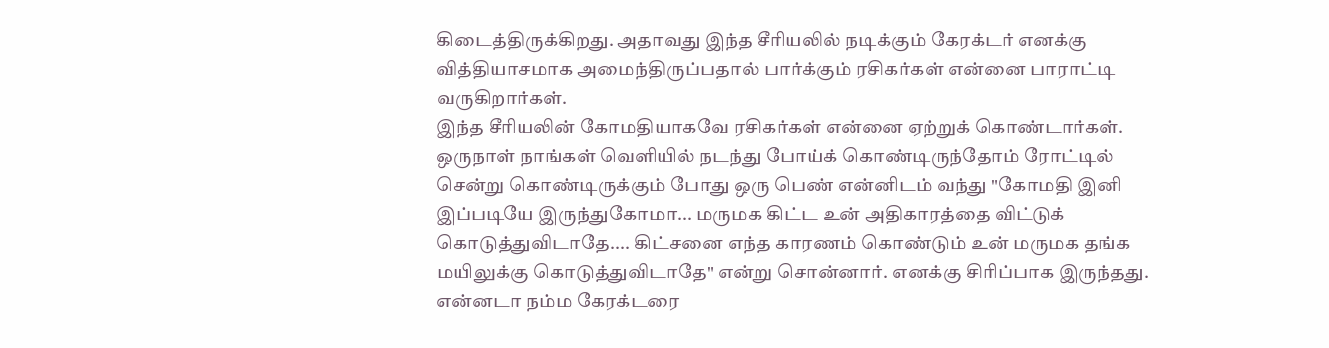கிடைத்திருக்கிறது. அதாவது இந்த சீரியலில் நடிக்கும் கேரக்டர் எனக்கு வித்தியாசமாக அமைந்திருப்பதால் பார்க்கும் ரசிகர்கள் என்னை பாராட்டி வருகிறார்கள்.
இந்த சீரியலின் கோமதியாகவே ரசிகர்கள் என்னை ஏற்றுக் கொண்டார்கள். ஒருநாள் நாங்கள் வெளியில் நடந்து போய்க் கொண்டிருந்தோம் ரோட்டில் சென்று கொண்டிருக்கும் போது ஒரு பெண் என்னிடம் வந்து "கோமதி இனி இப்படியே இருந்துகோமா... மருமக கிட்ட உன் அதிகாரத்தை விட்டுக் கொடுத்துவிடாதே.... கிட்சனை எந்த காரணம் கொண்டும் உன் மருமக தங்க மயிலுக்கு கொடுத்துவிடாதே" என்று சொன்னார். எனக்கு சிரிப்பாக இருந்தது.
என்னடா நம்ம கேரக்டரை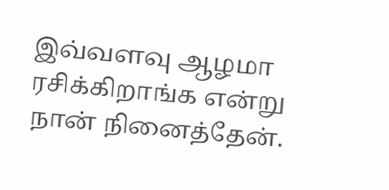இவ்வளவு ஆழமா ரசிக்கிறாங்க என்று நான் நினைத்தேன்.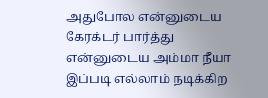அதுபோல என்னுடைய கேரக்டர் பார்த்து என்னுடைய அம்மா நீயா இப்படி எல்லாம் நடிக்கிற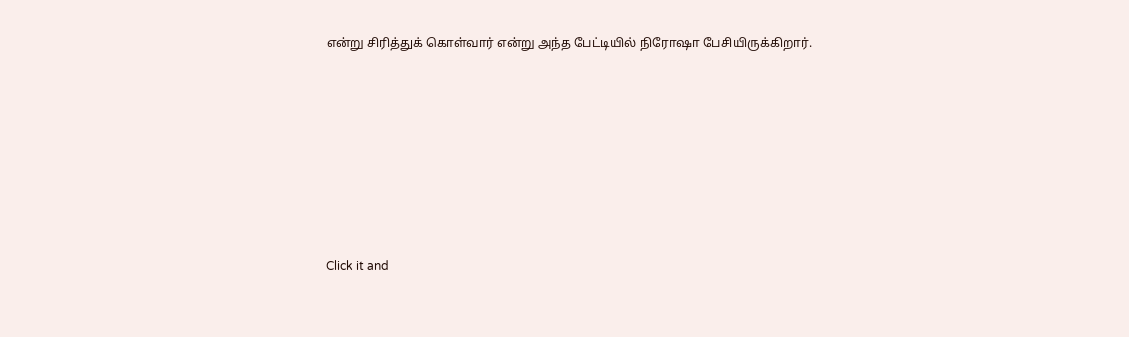என்று சிரித்துக் கொள்வார் என்று அந்த பேட்டியில் நிரோஷா பேசியிருக்கிறார்.












Click it and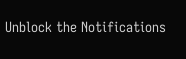Unblock the Notifications